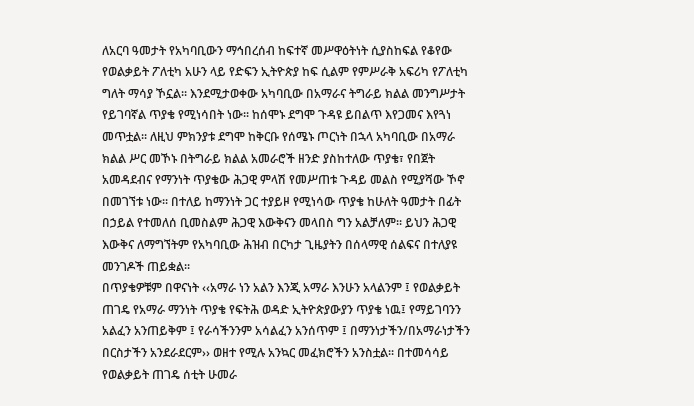ለአርባ ዓመታት የአካባቢውን ማኅበረሰብ ከፍተኛ መሥዋዕትነት ሲያስከፍል የቆየው የወልቃይት ፖለቲካ አሁን ላይ የድፍን ኢትዮጵያ ከፍ ሲልም የምሥራቅ አፍሪካ የፖለቲካ ግለት ማሳያ ኾኗል፡፡ እንደሚታወቀው አካባቢው በአማራና ትግራይ ክልል መንግሥታት የይገባኛል ጥያቄ የሚነሳበት ነው፡፡ ከሰሞኑ ደግሞ ጉዳዩ ይበልጥ እየጋመና እየጓነ መጥቷል፡፡ ለዚህ ምክንያቱ ደግሞ ከቅርቡ የሰሜኑ ጦርነት በኋላ አካባቢው በአማራ ክልል ሥር መኾኑ በትግራይ ክልል አመራሮች ዘንድ ያስከተለው ጥያቄ፣ የበጀት አመዳደብና የማንነት ጥያቄው ሕጋዊ ምላሽ የመሥጠቱ ጉዳይ መልስ የሚያሻው ኾኖ በመገኘቱ ነው፡፡ በተለይ ከማንነት ጋር ተያይዞ የሚነሳው ጥያቄ ከሁለት ዓመታት በፊት በኃይል የተመለሰ ቢመስልም ሕጋዊ እውቅናን መላበስ ግን አልቻለም፡፡ ይህን ሕጋዊ እውቅና ለማግኘትም የአካባቢው ሕዝብ በርካታ ጊዜያትን በሰላማዊ ሰልፍና በተለያዩ መንገዶች ጠይቋል፡፡
በጥያቄዎቹም በዋናነት ‹‹አማራ ነን አልን እንጂ አማራ እንሁን አላልንም ፤ የወልቃይት ጠገዴ የአማራ ማንነት ጥያቄ የፍትሕ ወዳድ ኢትዮጵያውያን ጥያቄ ነዉ፤ የማይገባንን አልፈን አንጠይቅም ፤ የራሳችንንም አሳልፈን አንሰጥም ፤ በማንነታችን/በአማራነታችን በርስታችን አንደራደርም›› ወዘተ የሚሉ አንኳር መፈክሮችን አንስቷል፡፡ በተመሳሳይ የወልቃይት ጠገዴ ሰቲት ሁመራ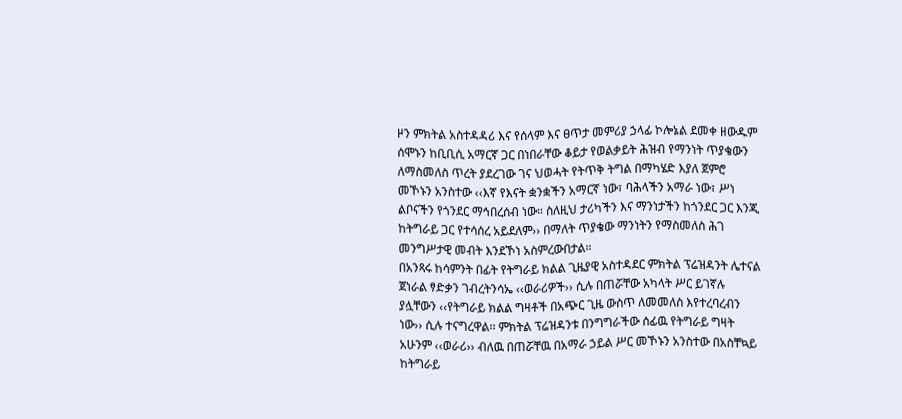ዞን ምክትል አስተዳዳሪ እና የሰላም እና ፀጥታ መምሪያ ኃላፊ ኮሎኔል ደመቀ ዘውዱም ሰሞኑን ከቢቢሲ አማርኛ ጋር በነበራቸው ቆይታ የወልቃይት ሕዝብ የማንነት ጥያቄውን ለማስመለስ ጥረት ያደረገው ገና ህወሓት የትጥቅ ትግል በማካሄድ እያለ ጀምሮ መኾኑን አንስተው ‹‹እኛ የእናት ቋንቋችን አማርኛ ነው፣ ባሕላችን አማራ ነው፣ ሥነ ልቦናችን የጎንደር ማኅበረሰብ ነው። ስለዚህ ታሪካችን እና ማንነታችን ከጎንደር ጋር እንጂ ከትግራይ ጋር የተሳሰረ አይደለም›› በማለት ጥያቄው ማንነትን የማስመለስ ሕገ መንግሥታዊ መብት እንደኾነ አስምረውበታል።
በአንጻሩ ከሳምንት በፊት የትግራይ ክልል ጊዜያዊ አስተዳደር ምክትል ፕሬዝዳንት ሌተናል ጀነራል ፃድቃን ገብረትንሳኤ ‹‹ወራሪዎች›› ሲሉ በጠሯቸው አካላት ሥር ይገኛሉ ያሏቸውን ‹‹የትግራይ ክልል ግዛቶች በአጭር ጊዜ ውስጥ ለመመለስ እየተረባረብን ነው›› ሲሉ ተናግረዋል፡፡ ምክትል ፕሬዝዳንቱ በንግግራችው ሰፊዉ የትግራይ ግዛት አሁንም ‹‹ወራሪ›› ብለዉ በጠሯቸዉ በአማራ ኃይል ሥር መኾኑን አንስተው በአስቸኳይ ከትግራይ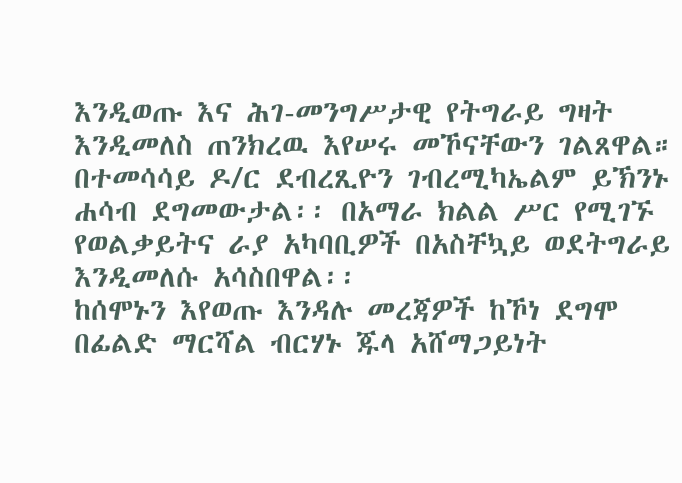እንዲወጡ እና ሕገ-መንግሥታዊ የትግራይ ግዛት እንዲመለስ ጠንክረዉ እየሠሩ መኾናቸውን ገልጸዋል። በተመሳሳይ ዶ/ር ደብረጺዮን ገብረሚካኤልም ይኽንኑ ሐሳብ ደግመውታል፡፡ በአማራ ክልል ሥር የሚገኙ የወልቃይትና ራያ አካባቢዎች በአስቸኳይ ወደትግራይ እንዲመለሱ አሳስበዋል፡፡
ከሰሞኑን እየወጡ እንዳሉ መረጃዎች ከኾነ ደግሞ በፊልድ ማርሻል ብርሃኑ ጁላ አሸማጋይነት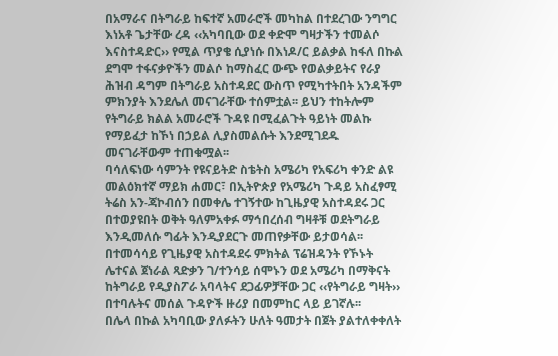በአማራና በትግራይ ከፍተኛ አመራሮች መካከል በተደረገው ንግግር እነአቶ ጌታቸው ረዳ ‹‹አካባቢው ወደ ቀድሞ ግዛታችን ተመልሶ እናስተዳድር›› የሚል ጥያቄ ሲያነሱ በእነዶ/ር ይልቃል ከፋለ በኩል ደግሞ ተፋናቃዮችን መልሶ ከማስፈር ውጭ የወልቃይትና የራያ ሕዝብ ዳግም በትግራይ አስተዳደር ውስጥ የሚካተትበት አንዳችም ምክንያት እንደሌለ መናገራቸው ተሰምቷል፡፡ ይህን ተከትሎም የትግራይ ክልል አመራሮች ጉዳዩ በሚፈልጉት ዓይነት መልኩ የማይፈታ ከኾነ በኃይል ሊያስመልሱት እንደሚገደዱ መናገራቸውም ተጠቁሟል፡፡
ባሳለፍነው ሳምንት የዩናይትድ ስቴትስ አሜሪካ የአፍሪካ ቀንድ ልዩ መልዕክተኛ ማይክ ሐመር፣ በኢትዮጵያ የአሜሪካ ጉዳይ አስፈፃሚ ትሬስ አን-ጃኮብሰን በመቀሌ ተገኝተው ከጊዜያዊ አስተዳደሩ ጋር በተወያዩበት ወቅት ዓለምአቀፉ ማኅበረሰብ ግዛቶቹ ወደትግራይ እንዲመለሱ ግፊት እንዲያደርጉ መጠየቃቸው ይታወሳል፡፡ በተመሳሳይ የጊዜያዊ አስተዳደሩ ምክትል ፕሬዝዳንት የኾኑት ሌተናል ጀነራል ጻድቃን ገ/ተንሳይ ሰሞኑን ወደ አሜሪካ በማቅናት ከትግራይ የዲያስፖራ አባላትና ደጋፊዎቻቸው ጋር ‹‹የትግራይ ግዛት›› በተባሉትና መሰል ጉዳዮች ዙሪያ በመምከር ላይ ይገኛሉ፡፡
በሌላ በኩል አካባቢው ያለፉትን ሁለት ዓመታት በጀት ያልተለቀቀለት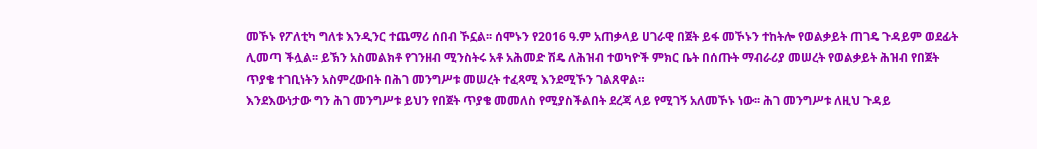መኾኑ የፖለቲካ ግለቱ እንዲንር ተጨማሪ ሰበብ ኾኗል፡፡ ሰሞኑን የ2016 ዓ.ም አጠቃላይ ሀገራዊ በጀት ይፋ መኾኑን ተከትሎ የወልቃይት ጠገዴ ጉዳይም ወደፊት ሊመጣ ችሏል፡፡ ይኽን አስመልክቶ የገንዘብ ሚንስትሩ አቶ አሕመድ ሽዴ ለሕዝብ ተወካዮች ምክር ቤት በሰጡት ማብራሪያ መሠረት የወልቃይት ሕዝብ የበጀት ጥያቄ ተገቢነትን አስምረውበት በሕገ መንግሥቱ መሠረት ተፈጻሚ እንደሚኾን ገልጸዋል።
እንደእውነታው ግን ሕገ መንግሥቱ ይህን የበጀት ጥያቄ መመለስ የሚያስችልበት ደረጃ ላይ የሚገኝ አለመኾኑ ነው፡፡ ሕገ መንግሥቱ ለዚህ ጉዳይ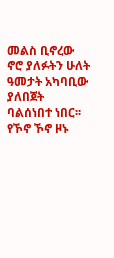መልስ ቢኖረው ኖሮ ያለፉትን ሁለት ዓመታት አካባቢው ያለበጀት ባልሰነበተ ነበር፡፡ የኾኖ ኾኖ ዞኑ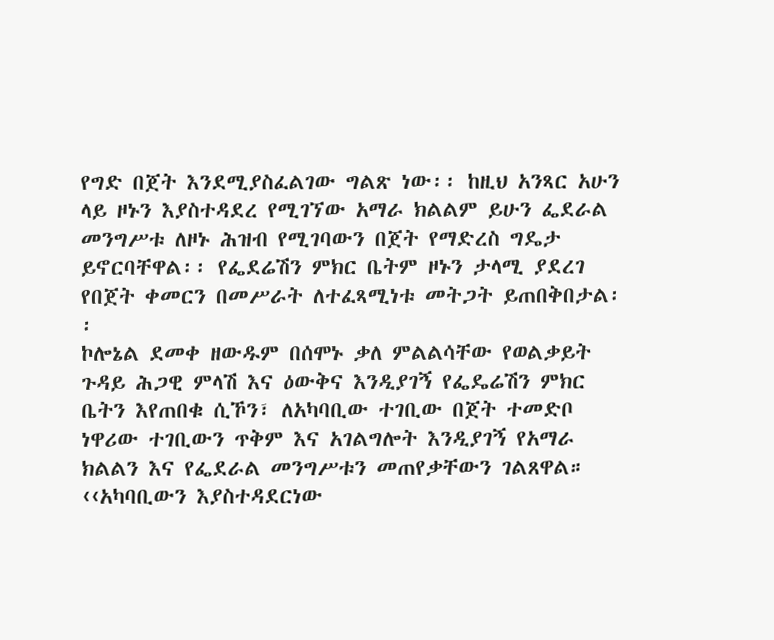የግድ በጀት እንደሚያስፈልገው ግልጽ ነው፡፡ ከዚህ አንጻር አሁን ላይ ዞኑን እያስተዳደረ የሚገኘው አማራ ክልልም ይሁን ፌደራል መንግሥቱ ለዞኑ ሕዝብ የሚገባውን በጀት የማድረስ ግዴታ ይኖርባቸዋል፡፡ የፌደሬሽን ምክር ቤትም ዞኑን ታላሚ ያደረገ የበጀት ቀመርን በመሥራት ለተፈጻሚነቱ መትጋት ይጠበቅበታል፡፡
ኮሎኔል ደመቀ ዘውዱም በሰሞኑ ቃለ ምልልሳቸው የወልቃይት ጉዳይ ሕጋዊ ምላሽ እና ዕውቅና እንዲያገኝ የፌዴሬሽን ምክር ቤትን እየጠበቁ ሲኾን፣ ለአካባቢው ተገቢው በጀት ተመድቦ ነዋሪው ተገቢውን ጥቅም እና አገልግሎት እንዲያገኝ የአማራ ክልልን እና የፌደራል መንግሥቱን መጠየቃቸውን ገልጸዋል። ‹‹አካባቢውን እያስተዳደርነው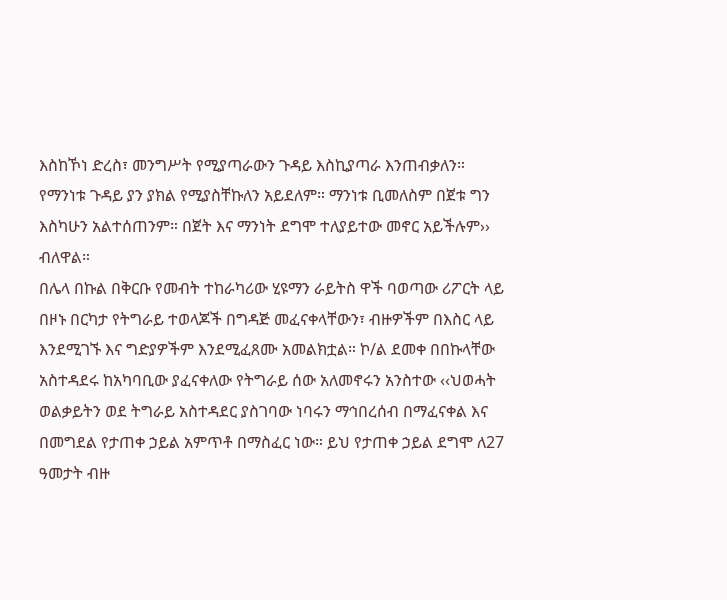እስከኾነ ድረስ፣ መንግሥት የሚያጣራውን ጉዳይ እስኪያጣራ እንጠብቃለን። የማንነቱ ጉዳይ ያን ያክል የሚያስቸኩለን አይደለም። ማንነቱ ቢመለስም በጀቱ ግን እስካሁን አልተሰጠንም። በጀት እና ማንነት ደግሞ ተለያይተው መኖር አይችሉም›› ብለዋል።
በሌላ በኩል በቅርቡ የመብት ተከራካሪው ሂዩማን ራይትስ ዋች ባወጣው ሪፖርት ላይ በዞኑ በርካታ የትግራይ ተወላጆች በግዳጅ መፈናቀላቸውን፣ ብዙዎችም በእስር ላይ እንደሚገኙ እና ግድያዎችም እንደሚፈጸሙ አመልክቷል። ኮ/ል ደመቀ በበኩላቸው አስተዳደሩ ከአካባቢው ያፈናቀለው የትግራይ ሰው አለመኖሩን አንስተው ‹‹ህወሓት ወልቃይትን ወደ ትግራይ አስተዳደር ያስገባው ነባሩን ማኅበረሰብ በማፈናቀል እና በመግደል የታጠቀ ኃይል አምጥቶ በማስፈር ነው። ይህ የታጠቀ ኃይል ደግሞ ለ27 ዓመታት ብዙ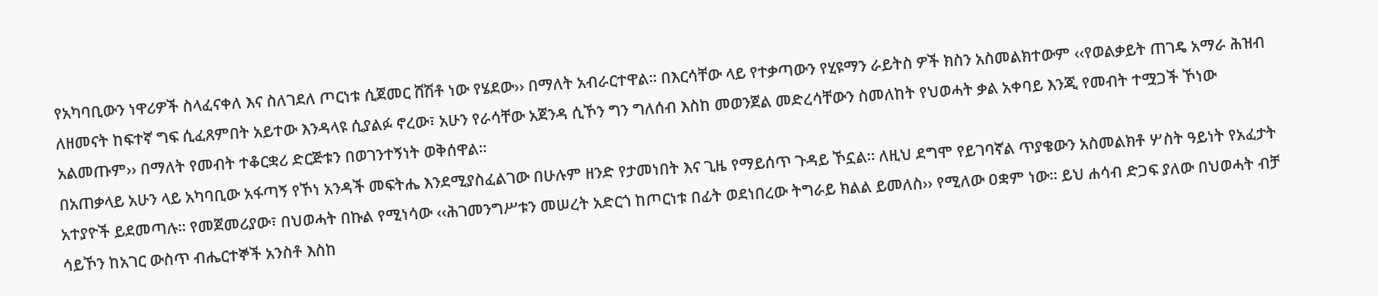የአካባቢውን ነዋሪዎች ስላፈናቀለ እና ስለገደለ ጦርነቱ ሲጀመር ሸሽቶ ነው የሄደው›› በማለት አብራርተዋል፡፡ በእርሳቸው ላይ የተቃጣውን የሂዩማን ራይትስ ዎች ክስን አስመልክተውም ‹‹የወልቃይት ጠገዴ አማራ ሕዝብ ለዘመናት ከፍተኛ ግፍ ሲፈጸምበት አይተው እንዳላዩ ሲያልፉ ኖረው፣ አሁን የራሳቸው አጀንዳ ሲኾን ግን ግለሰብ እስከ መወንጀል መድረሳቸውን ስመለከት የህወሓት ቃል አቀባይ እንጂ የመብት ተሟጋች ኾነው አልመጡም›› በማለት የመብት ተቆርቋሪ ድርጅቱን በወገንተኝነት ወቅሰዋል።
በአጠቃላይ አሁን ላይ አካባቢው አፋጣኝ የኾነ አንዳች መፍትሔ እንደሚያስፈልገው በሁሉም ዘንድ የታመነበት እና ጊዜ የማይሰጥ ጉዳይ ኾኗል፡፡ ለዚህ ደግሞ የይገባኛል ጥያቄውን አስመልክቶ ሦስት ዓይነት የአፈታት አተያዮች ይደመጣሉ፡፡ የመጀመሪያው፣ በህወሓት በኩል የሚነሳው ‹‹ሕገመንግሥቱን መሠረት አድርጎ ከጦርነቱ በፊት ወደነበረው ትግራይ ክልል ይመለስ›› የሚለው ዐቋም ነው፡፡ ይህ ሐሳብ ድጋፍ ያለው በህወሓት ብቻ ሳይኾን ከአገር ውስጥ ብሔርተኞች አንስቶ እስከ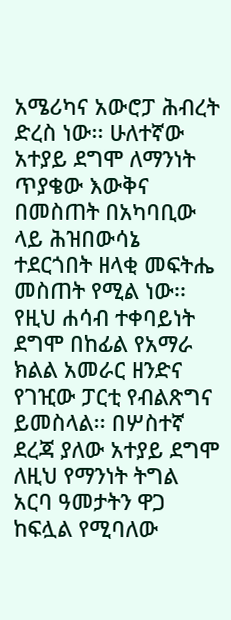አሜሪካና አውሮፓ ሕብረት ድረስ ነው፡፡ ሁለተኛው አተያይ ደግሞ ለማንነት ጥያቄው እውቅና በመስጠት በአካባቢው ላይ ሕዝበውሳኔ ተደርጎበት ዘላቂ መፍትሔ መስጠት የሚል ነው፡፡ የዚህ ሐሳብ ተቀባይነት ደግሞ በከፊል የአማራ ክልል አመራር ዘንድና የገዢው ፓርቲ የብልጽግና ይመስላል፡፡ በሦስተኛ ደረጃ ያለው አተያይ ደግሞ ለዚህ የማንነት ትግል አርባ ዓመታትን ዋጋ ከፍሏል የሚባለው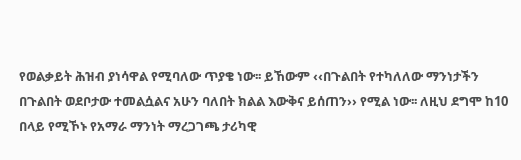የወልቃይት ሕዝብ ያነሳዋል የሚባለው ጥያቄ ነው፡፡ ይኸውም ‹‹በጉልበት የተካለለው ማንነታችን በጉልበት ወደቦታው ተመልሷልና አሁን ባለበት ክልል እውቅና ይሰጠን›› የሚል ነው፡፡ ለዚህ ደግሞ ከ10 በላይ የሚኾኑ የአማራ ማንነት ማረጋገጫ ታሪካዊ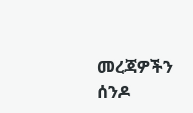መረጃዎችን ሰንዶ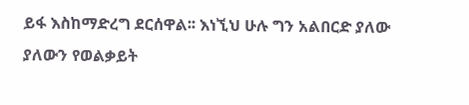ይፋ እስከማድረግ ደርሰዋል፡፡ እነኚህ ሁሉ ግን አልበርድ ያለው ያለውን የወልቃይት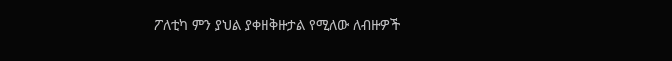ፖለቲካ ምን ያህል ያቀዘቅዙታል የሚለው ለብዙዎች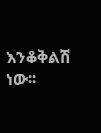እንቆቅልሽ ነው፡፡